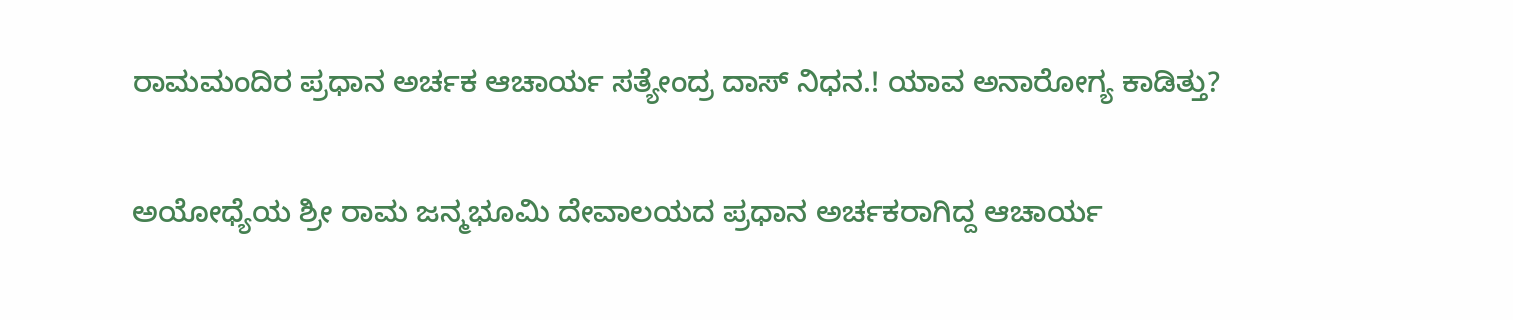ರಾಮಮಂದಿರ ಪ್ರಧಾನ ಅರ್ಚಕ ಆಚಾರ್ಯ ಸತ್ಯೇಂದ್ರ ದಾಸ್ ನಿಧನ.! ಯಾವ ಅನಾರೋಗ್ಯ ಕಾಡಿತ್ತು?

ಅಯೋಧ್ಯೆಯ ಶ್ರೀ ರಾಮ ಜನ್ಮಭೂಮಿ ದೇವಾಲಯದ ಪ್ರಧಾನ ಅರ್ಚಕರಾಗಿದ್ದ ಆಚಾರ್ಯ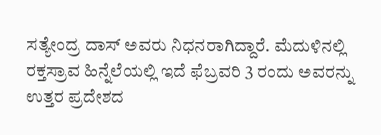ಸತ್ಯೇಂದ್ರ ದಾಸ್ ಅವರು ನಿಧನರಾಗಿದ್ದಾರೆ. ಮೆದುಳಿನಲ್ಲಿ ರಕ್ತಸ್ರಾವ ಹಿನ್ನೆಲೆಯಲ್ಲಿ ಇದೆ ಫೆಬ್ರವರಿ 3 ರಂದು ಅವರನ್ನು ಉತ್ತರ ಪ್ರದೇಶದ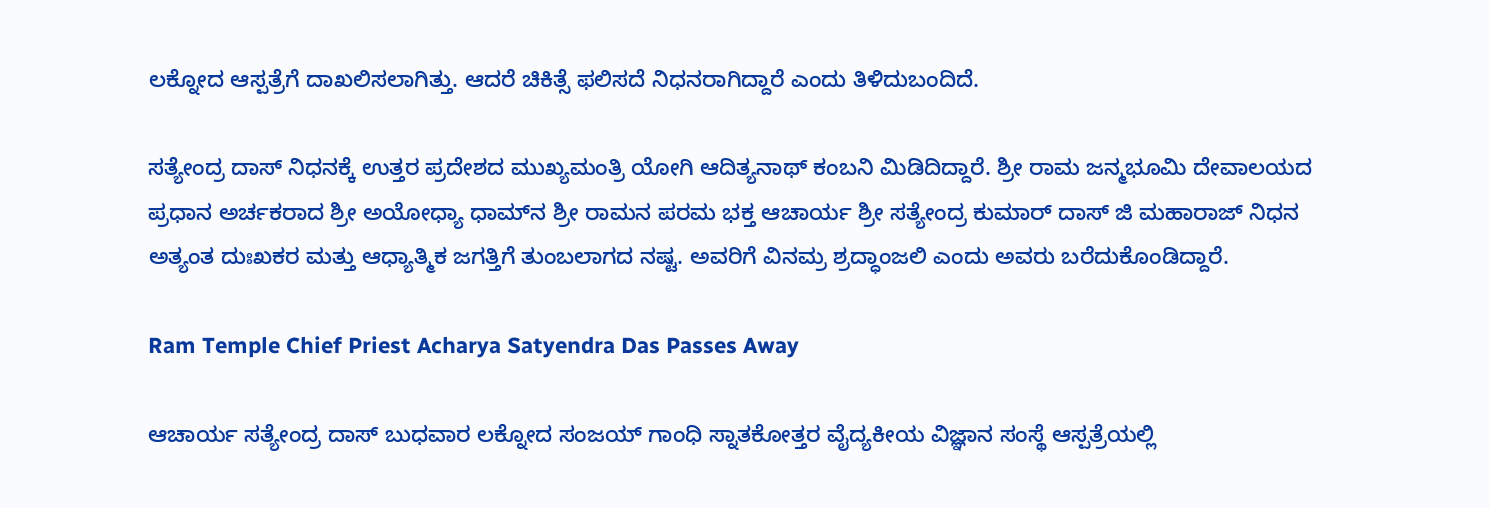ಲಕ್ನೋದ ಆಸ್ಪತ್ರೆಗೆ ದಾಖಲಿಸಲಾಗಿತ್ತು. ಆದರೆ ಚಿಕಿತ್ಸೆ ಫಲಿಸದೆ ನಿಧನರಾಗಿದ್ದಾರೆ ಎಂದು ತಿಳಿದುಬಂದಿದೆ.

ಸತ್ಯೇಂದ್ರ ದಾಸ್ ನಿಧನಕ್ಕೆ ಉತ್ತರ ಪ್ರದೇಶದ ಮುಖ್ಯಮಂತ್ರಿ ಯೋಗಿ ಆದಿತ್ಯನಾಥ್ ಕಂಬನಿ ಮಿಡಿದಿದ್ದಾರೆ. ಶ್ರೀ ರಾಮ ಜನ್ಮಭೂಮಿ ದೇವಾಲಯದ ಪ್ರಧಾನ ಅರ್ಚಕರಾದ ಶ್ರೀ ಅಯೋಧ್ಯಾ ಧಾಮ್‌ನ ಶ್ರೀ ರಾಮನ ಪರಮ ಭಕ್ತ ಆಚಾರ್ಯ ಶ್ರೀ ಸತ್ಯೇಂದ್ರ ಕುಮಾರ್ ದಾಸ್ ಜಿ ಮಹಾರಾಜ್ ನಿಧನ ಅತ್ಯಂತ ದುಃಖಕರ ಮತ್ತು ಆಧ್ಯಾತ್ಮಿಕ ಜಗತ್ತಿಗೆ ತುಂಬಲಾಗದ ನಷ್ಟ. ಅವರಿಗೆ ವಿನಮ್ರ ಶ್ರದ್ಧಾಂಜಲಿ ಎಂದು ಅವರು ಬರೆದುಕೊಂಡಿದ್ದಾರೆ.

Ram Temple Chief Priest Acharya Satyendra Das Passes Away

ಆಚಾರ್ಯ ಸತ್ಯೇಂದ್ರ ದಾಸ್ ಬುಧವಾರ ಲಕ್ನೋದ ಸಂಜಯ್ ಗಾಂಧಿ ಸ್ನಾತಕೋತ್ತರ ವೈದ್ಯಕೀಯ ವಿಜ್ಞಾನ ಸಂಸ್ಥೆ ಆಸ್ಪತ್ರೆಯಲ್ಲಿ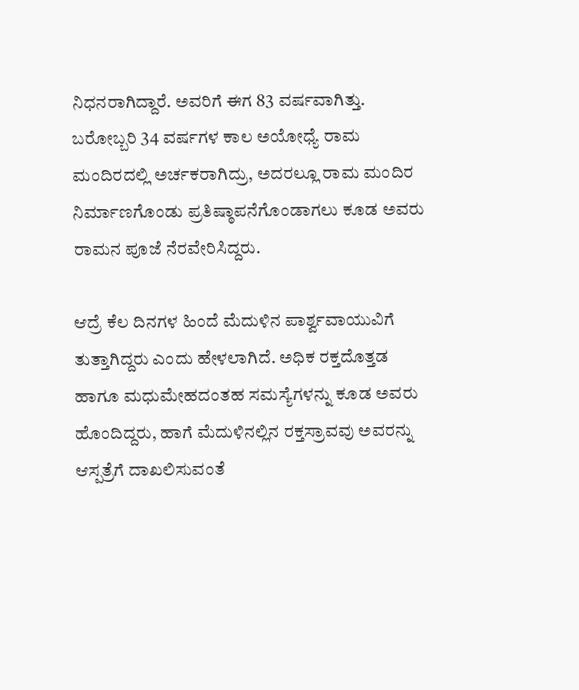ನಿಧನರಾಗಿದ್ದಾರೆ. ಅವರಿಗೆ ಈಗ 83 ವರ್ಷವಾಗಿತ್ತು. ಬರೋಬ್ಬರಿ 34 ವರ್ಷಗಳ ಕಾಲ ಅಯೋಧ್ಯೆ ರಾಮ ಮಂದಿರದಲ್ಲಿ ಅರ್ಚಕರಾಗಿದ್ರು, ಅದರಲ್ಲೂ ರಾಮ ಮಂದಿರ ನಿರ್ಮಾಣಗೊಂಡು ಪ್ರತಿಷ್ಠಾಪನೆಗೊಂಡಾಗಲು ಕೂಡ ಅವರು ರಾಮನ ಪೂಜೆ ನೆರವೇರಿಸಿದ್ದರು.

ಆದ್ರೆ ಕೆಲ ದಿನಗಳ ಹಿಂದೆ ಮೆದುಳಿನ ಪಾರ್ಶ್ವವಾಯುವಿಗೆ ತುತ್ತಾಗಿದ್ದರು ಎಂದು ಹೇಳಲಾಗಿದೆ. ಅಧಿಕ ರಕ್ತದೊತ್ತಡ ಹಾಗೂ ಮಧುಮೇಹದಂತಹ ಸಮಸ್ಯೆಗಳನ್ನು ಕೂಡ ಅವರು ಹೊಂದಿದ್ದರು, ಹಾಗೆ ಮೆದುಳಿನಲ್ಲಿನ ರಕ್ತಸ್ರಾವವು ಅವರನ್ನು ಆಸ್ಪತ್ರೆಗೆ ದಾಖಲಿಸುವಂತೆ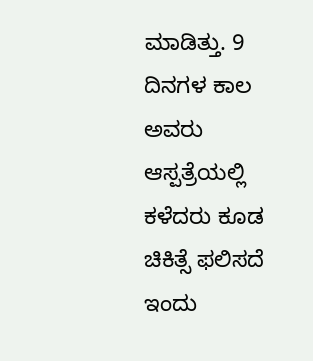ಮಾಡಿತ್ತು. 9 ದಿನಗಳ ಕಾಲ ಅವರು ಆಸ್ಪತ್ರೆಯಲ್ಲಿ ಕಳೆದರು ಕೂಡ ಚಿಕಿತ್ಸೆ ಫಲಿಸದೆ ಇಂದು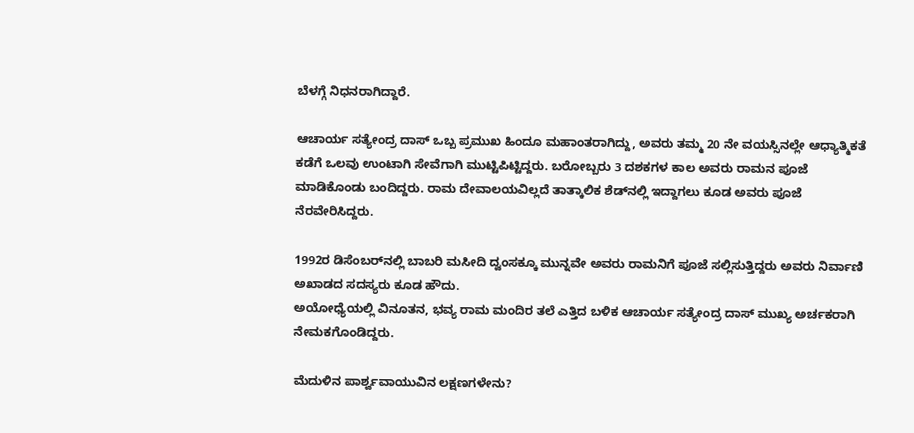ಬೆಳಗ್ಗೆ ನಿಧನರಾಗಿದ್ದಾರೆ.

ಆಚಾರ್ಯ ಸತ್ಯೇಂದ್ರ ದಾಸ್ ಒಬ್ಬ ಪ್ರಮುಖ ಹಿಂದೂ ಮಹಾಂತರಾಗಿದ್ದು, ಅವರು ತಮ್ಮ 20 ನೇ ವಯಸ್ಸಿನಲ್ಲೇ ಆಧ್ಯಾತ್ಮಿಕತೆ ಕಡೆಗೆ ಒಲವು ಉಂಟಾಗಿ ಸೇವೆಗಾಗಿ ಮುಟ್ಟಿಪಿಟ್ಟಿದ್ದರು. ಬರೋಬ್ಬರು 3 ದಶಕಗಳ ಕಾಲ ಅವರು ರಾಮನ ಪೂಜೆ ಮಾಡಿಕೊಂಡು ಬಂದಿದ್ದರು. ರಾಮ ದೇವಾಲಯವಿಲ್ಲದೆ ತಾತ್ಕಾಲಿಕ ಶೆಡ್‌ನಲ್ಲಿ ಇದ್ದಾಗಲು ಕೂಡ ಅವರು ಪೂಜೆ ನೆರವೇರಿಸಿದ್ದರು.

1992ರ ಡಿಸೆಂಬರ್‌ನಲ್ಲಿ ಬಾಬರಿ ಮಸೀದಿ ದ್ವಂಸಕ್ಕೂ ಮುನ್ನವೇ ಅವರು ರಾಮನಿಗೆ ಪೂಜೆ ಸಲ್ಲಿಸುತ್ತಿದ್ದರು ಅವರು ನಿರ್ವಾಣಿ ಅಖಾಡದ ಸದಸ್ಯರು ಕೂಡ ಹೌದು.
ಅಯೋಧ್ಯೆಯಲ್ಲಿ ವಿನೂತನ, ಭವ್ಯ ರಾಮ ಮಂದಿರ ತಲೆ ಎತ್ತಿದ ಬಳಿಕ ಆಚಾರ್ಯ ಸತ್ಯೇಂದ್ರ ದಾಸ್ ಮುಖ್ಯ ಅರ್ಚಕರಾಗಿ ನೇಮಕಗೊಂಡಿದ್ದರು.

ಮೆದುಳಿನ ಪಾರ್ಶ್ವವಾಯುವಿನ ಲಕ್ಷಣಗಳೇನು?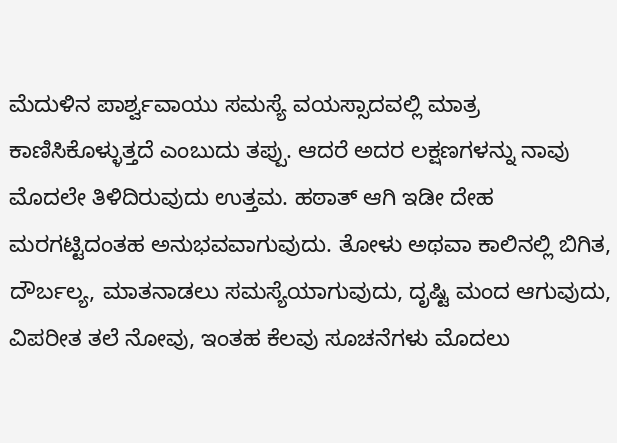ಮೆದುಳಿನ ಪಾರ್ಶ್ವವಾಯು ಸಮಸ್ಯೆ ವಯಸ್ಸಾದವಲ್ಲಿ ಮಾತ್ರ ಕಾಣಿಸಿಕೊಳ್ಳುತ್ತದೆ ಎಂಬುದು ತಪ್ಪು. ಆದರೆ ಅದರ ಲಕ್ಷಣಗಳನ್ನು ನಾವು ಮೊದಲೇ ತಿಳಿದಿರುವುದು ಉತ್ತಮ. ಹಠಾತ್ ಆಗಿ ಇಡೀ ದೇಹ ಮರಗಟ್ಟಿದಂತಹ ಅನುಭವವಾಗುವುದು. ತೋಳು ಅಥವಾ ಕಾಲಿನಲ್ಲಿ ಬಿಗಿತ, ದೌರ್ಬಲ್ಯ, ಮಾತನಾಡಲು ಸಮಸ್ಯೆಯಾಗುವುದು, ದೃಷ್ಟಿ ಮಂದ ಆಗುವುದು, ವಿಪರೀತ ತಲೆ ನೋವು, ಇಂತಹ ಕೆಲವು ಸೂಚನೆಗಳು ಮೊದಲು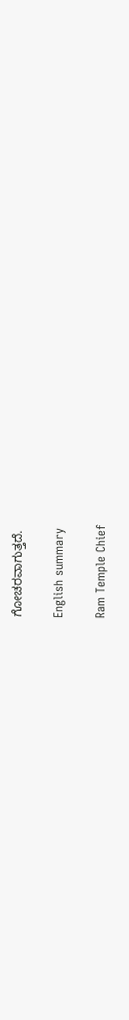ಗೋಚರವಾಗುತ್ತದೆ.

English summary

Ram Temple Chief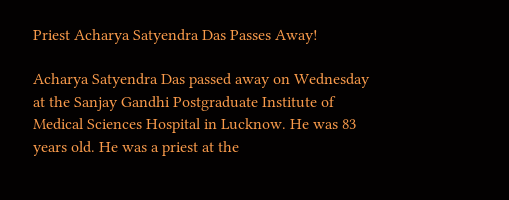Priest Acharya Satyendra Das Passes Away!

Acharya Satyendra Das passed away on Wednesday at the Sanjay Gandhi Postgraduate Institute of Medical Sciences Hospital in Lucknow. He was 83 years old. He was a priest at the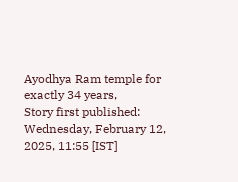Ayodhya Ram temple for exactly 34 years,
Story first published: Wednesday, February 12, 2025, 11:55 [IST]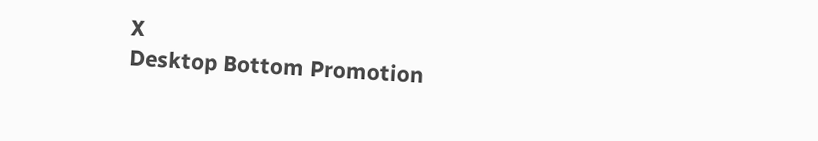X
Desktop Bottom Promotion